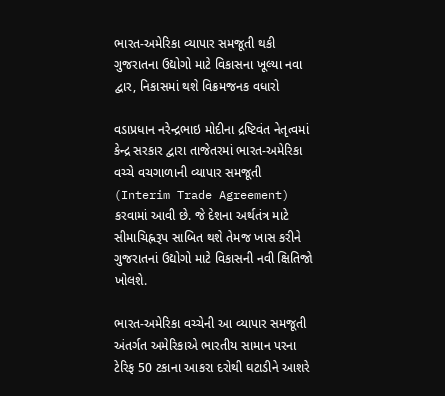ભારત-અમેરિકા વ્યાપાર સમજૂતી થકી ગુજરાતના ઉદ્યોગો માટે વિકાસના ખૂલ્યા નવા દ્વાર, નિકાસમાં થશે વિક્રમજનક વધારો

વડાપ્રધાન નરેન્દ્રભાઇ મોદીના દ્રષ્ટિવંત નેતૃત્વમાં કેન્દ્ર સરકાર દ્વારા તાજેતરમાં ભારત-અમેરિકા વચ્ચે વચગાળાની વ્યાપાર સમજૂતી (Interim Trade Agreement) કરવામાં આવી છે. જે દેશના અર્થતંત્ર માટે સીમાચિહ્નરૂપ સાબિત થશે તેમજ ખાસ કરીને ગુજરાતનાં ઉદ્યોગો માટે વિકાસની નવી ક્ષિતિજો ખોલશે.

ભારત-અમેરિકા વચ્ચેની આ વ્યાપાર સમજૂતી અંતર્ગત અમેરિકાએ ભારતીય સામાન પરના ટેરિફ 50 ટકાના આકરા દરોથી ઘટાડીને આશરે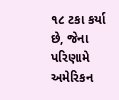૧૮ ટકા કર્યા છે, જેના પરિણામે અમેરિકન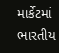માર્કેટમાં ભારતીય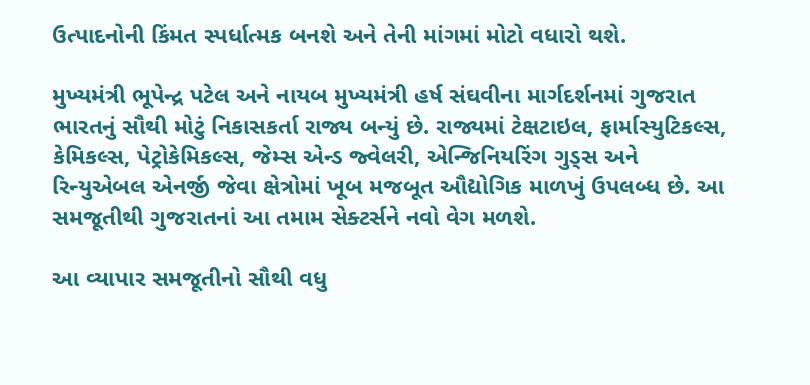ઉત્પાદનોની કિંમત સ્પર્ધાત્મક બનશે અને તેની માંગમાં મોટો વધારો થશે.

મુખ્યમંત્રી ભૂપેન્દ્ર પટેલ અને નાયબ મુખ્યમંત્રી હર્ષ સંઘવીના માર્ગદર્શનમાં ગુજરાત ભારતનું સૌથી મોટું નિકાસકર્તા રાજ્ય બન્યું છે. રાજ્યમાં ટેક્ષટાઇલ, ફાર્માસ્યુટિકલ્સ, કેમિકલ્સ, પેટ્રોકેમિકલ્સ, જેમ્સ એન્ડ જ્વેલરી, એન્જિનિયરિંગ ગુડ્સ અને રિન્યુએબલ એનર્જી જેવા ક્ષેત્રોમાં ખૂબ મજબૂત ઔદ્યોગિક માળખું ઉપલબ્ધ છે. આ સમજૂતીથી ગુજરાતનાં આ તમામ સેક્ટર્સને નવો વેગ મળશે.

આ વ્યાપાર સમજૂતીનો સૌથી વધુ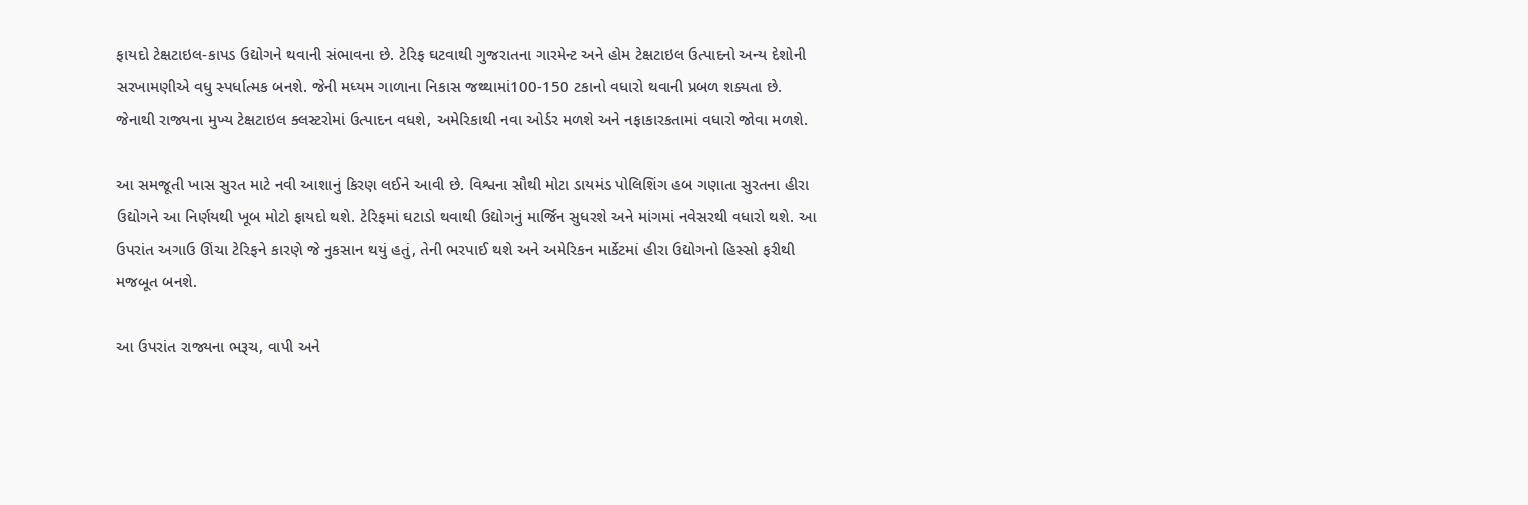ફાયદો ટેક્ષટાઇલ-કાપડ ઉદ્યોગને થવાની સંભાવના છે. ટેરિફ ઘટવાથી ગુજરાતના ગારમેન્ટ અને હોમ ટેક્ષટાઇલ ઉત્પાદનો અન્ય દેશોની સરખામણીએ વધુ સ્પર્ધાત્મક બનશે. જેની મધ્યમ ગાળાના નિકાસ જથ્થામાં100-150 ટકાનો વધારો થવાની પ્રબળ શક્યતા છે. જેનાથી રાજ્યના મુખ્ય ટેક્ષટાઇલ ક્લસ્ટરોમાં ઉત્પાદન વધશે, અમેરિકાથી નવા ઓર્ડર મળશે અને નફાકારકતામાં વધારો જોવા મળશે.

આ સમજૂતી ખાસ સુરત માટે નવી આશાનું કિરણ લઈને આવી છે. વિશ્વના સૌથી મોટા ડાયમંડ પોલિશિંગ હબ ગણાતા સુરતના હીરા ઉદ્યોગને આ નિર્ણયથી ખૂબ મોટો ફાયદો થશે. ટેરિફમાં ઘટાડો થવાથી ઉદ્યોગનું માર્જિન સુધરશે અને માંગમાં નવેસરથી વધારો થશે. આ ઉપરાંત અગાઉ ઊંચા ટેરિફને કારણે જે નુકસાન થયું હતું, તેની ભરપાઈ થશે અને અમેરિકન માર્કેટમાં હીરા ઉદ્યોગનો હિસ્સો ફરીથી મજબૂત બનશે.

આ ઉપરાંત રાજ્યના ભરૂચ, વાપી અને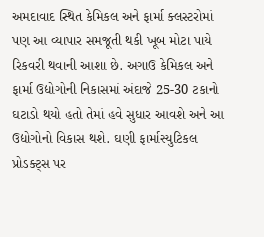અમદાવાદ સ્થિત કેમિકલ અને ફાર્મા ક્લસ્ટરોમાં પણ આ વ્યાપાર સમજૂતી થકી ખૂબ મોટા પાયે રિકવરી થવાની આશા છે. અગાઉ કેમિકલ અને ફાર્મા ઉદ્યોગોની નિકાસમાં અંદાજે 25-30 ટકાનો ઘટાડો થયો હતો તેમાં હવે સુધાર આવશે અને આ ઉદ્યોગોનો વિકાસ થશે. ઘણી ફાર્માસ્યુટિકલ પ્રોડક્ટ્સ પર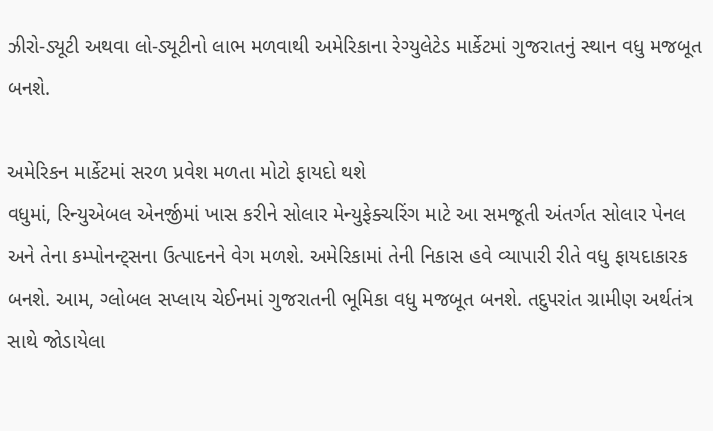ઝીરો-ડ્યૂટી અથવા લો-ડ્યૂટીનો લાભ મળવાથી અમેરિકાના રેગ્યુલેટેડ માર્કેટમાં ગુજરાતનું સ્થાન વધુ મજબૂત બનશે.

અમેરિકન માર્કેટમાં સરળ પ્રવેશ મળતા મોટો ફાયદો થશે
વધુમાં, રિન્યુએબલ એનર્જીમાં ખાસ કરીને સોલાર મેન્યુફેક્ચરિંગ માટે આ સમજૂતી અંતર્ગત સોલાર પેનલ અને તેના કમ્પોનન્ટ્સના ઉત્પાદનને વેગ મળશે. અમેરિકામાં તેની નિકાસ હવે વ્યાપારી રીતે વધુ ફાયદાકારક બનશે. આમ, ગ્લોબલ સપ્લાય ચેઈનમાં ગુજરાતની ભૂમિકા વધુ મજબૂત બનશે. તદુપરાંત ગ્રામીણ અર્થતંત્ર સાથે જોડાયેલા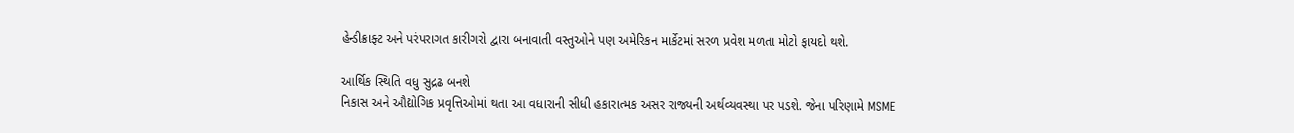હેન્ડીક્રાફ્ટ અને પરંપરાગત કારીગરો દ્વારા બનાવાતી વસ્તુઓને પણ અમેરિકન માર્કેટમાં સરળ પ્રવેશ મળતા મોટો ફાયદો થશે.

આર્થિક સ્થિતિ વધુ સુદ્રઢ બનશે
નિકાસ અને ઔદ્યોગિક પ્રવૃત્તિઓમાં થતા આ વધારાની સીધી હકારાત્મક અસર રાજ્યની અર્થવ્યવસ્થા પર પડશે. જેના પરિણામે MSME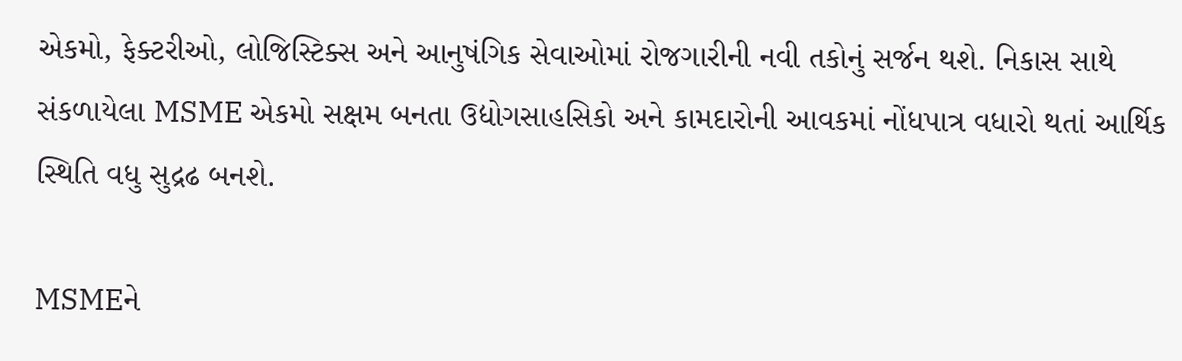એકમો, ફેક્ટરીઓ, લોજિસ્ટિક્સ અને આનુષંગિક સેવાઓમાં રોજગારીની નવી તકોનું સર્જન થશે. નિકાસ સાથે સંકળાયેલા MSME એકમો સક્ષમ બનતા ઉદ્યોગસાહસિકો અને કામદારોની આવકમાં નોંધપાત્ર વધારો થતાં આર્થિક સ્થિતિ વધુ સુદ્રઢ બનશે.

MSMEને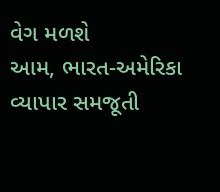વેગ મળશે
આમ, ભારત-અમેરિકા વ્યાપાર સમજૂતી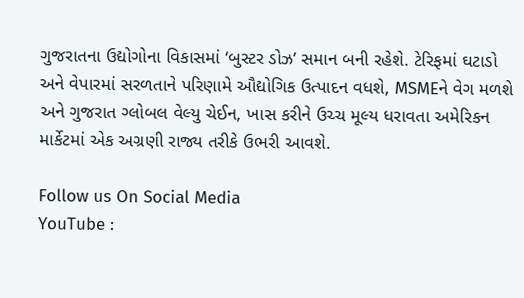ગુજરાતના ઉદ્યોગોના વિકાસમાં ‘બુસ્ટર ડોઝ’ સમાન બની રહેશે. ટેરિફમાં ઘટાડો અને વેપારમાં સરળતાને પરિણામે ઔદ્યોગિક ઉત્પાદન વધશે, MSMEને વેગ મળશે અને ગુજરાત ગ્લોબલ વેલ્યુ ચેઈન, ખાસ કરીને ઉચ્ચ મૂલ્ય ધરાવતા અમેરિકન માર્કેટમાં એક અગ્રણી રાજ્ય તરીકે ઉભરી આવશે.

Follow us On Social Media
YouTube :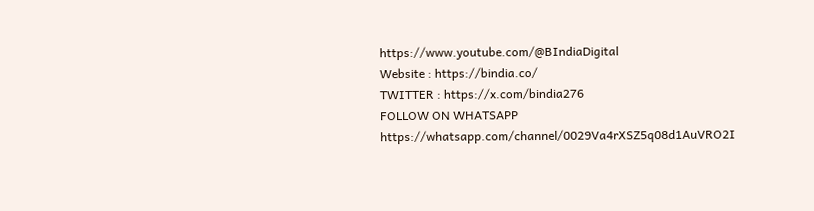https://www.youtube.com/@BIndiaDigital
Website : https://bindia.co/
TWITTER : https://x.com/bindia276
FOLLOW ON WHATSAPP  https://whatsapp.com/channel/0029Va4rXSZ5q08d1AuVRO2I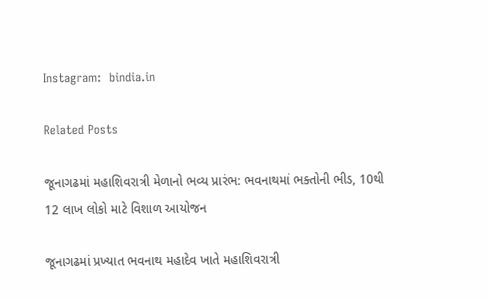Instagram:  bindia.in

Related Posts

જૂનાગઢમાં મહાશિવરાત્રી મેળાનો ભવ્ય પ્રારંભ: ભવનાથમાં ભક્તોની ભીડ, 10થી 12 લાખ લોકો માટે વિશાળ આયોજન

જૂનાગઢમાં પ્રખ્યાત ભવનાથ મહાદેવ ખાતે મહાશિવરાત્રી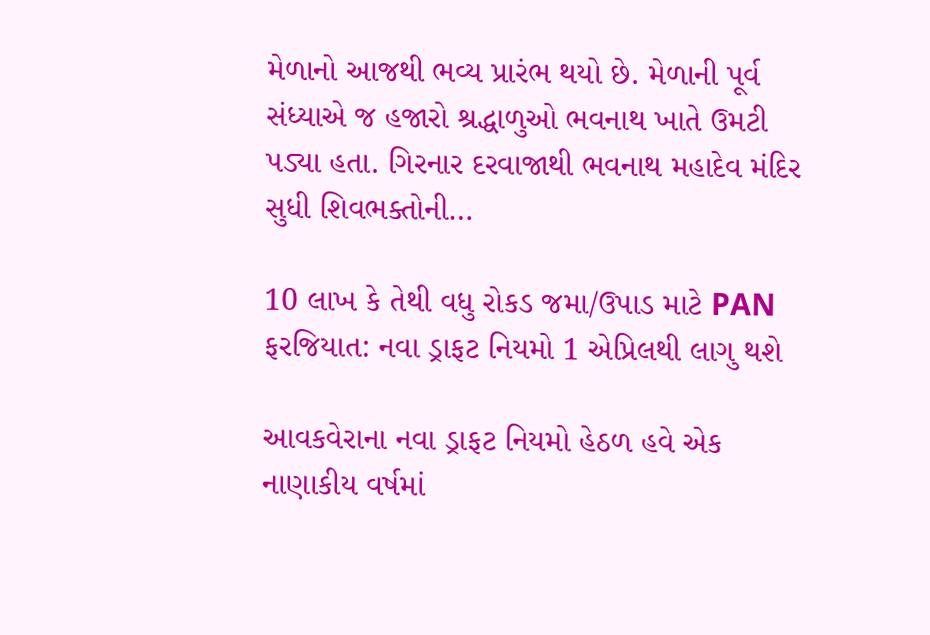મેળાનો આજથી ભવ્ય પ્રારંભ થયો છે. મેળાની પૂર્વ સંધ્યાએ જ હજારો શ્રદ્ધાળુઓ ભવનાથ ખાતે ઉમટી પડ્યા હતા. ગિરનાર દરવાજાથી ભવનાથ મહાદેવ મંદિર સુધી શિવભક્તોની…

10 લાખ કે તેથી વધુ રોકડ જમા/ઉપાડ માટે PAN ફરજિયાત: નવા ડ્રાફટ નિયમો 1 એપ્રિલથી લાગુ થશે

આવકવેરાના નવા ડ્રાફટ નિયમો હેઠળ હવે એક નાણાકીય વર્ષમાં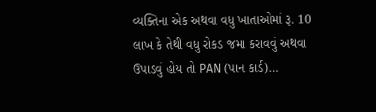વ્યક્તિના એક અથવા વધુ ખાતાઓમાં રૂ. 10 લાખ કે તેથી વધુ રોકડ જમા કરાવવું અથવા ઉપાડવું હોય તો PAN (પાન કાર્ડ)…